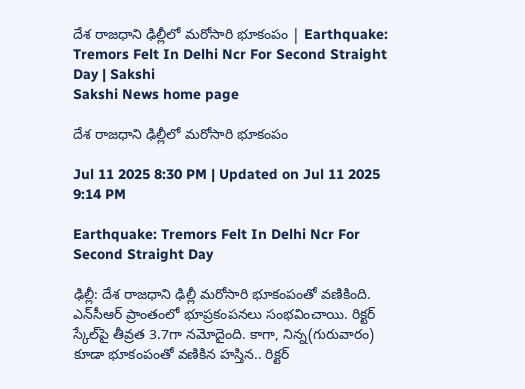దేశ రాజధాని ఢిల్లీలో మరోసారి భూకంపం | Earthquake: Tremors Felt In Delhi Ncr For Second Straight Day | Sakshi
Sakshi News home page

దేశ రాజధాని ఢిల్లీలో మరోసారి భూకంపం

Jul 11 2025 8:30 PM | Updated on Jul 11 2025 9:14 PM

Earthquake: Tremors Felt In Delhi Ncr For Second Straight Day

ఢిల్లీ: దేశ రాజధాని ఢిల్లీ మరోసారి భూకంపంతో వణికింది. ఎన్‌సీఆర్‌ ప్రాంతంలో భూప్రకంపనలు సంభవించాయి. రిక్టర్‌ స్కేల్‌పై తీవ్రత 3.7గా నమోదైంది. కాగా, నిన్న(గురువారం) కూడా భూకంపంతో వణికిన హస్తిన.. రిక్టర్‌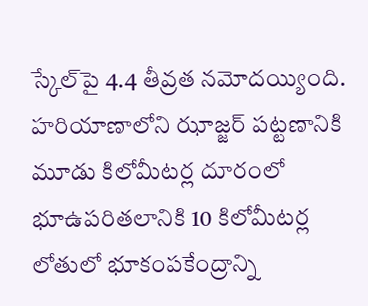స్కేల్‌పై 4.4 తీవ్రత నమోదయ్యింది. హరియాణాలోని ఝాజ్జర్‌ పట్టణానికి మూడు కిలోమీటర్ల దూరంలో భూఉపరితలానికి 10 కిలోమీటర్ల లోతులో భూకంపకేంద్రాన్ని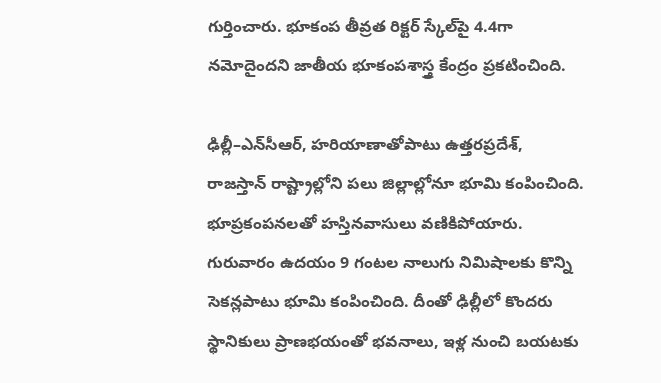గుర్తించారు. భూకంప తీవ్రత రిక్టర్‌ స్కేల్‌పై 4.4గా నమోదైందని జాతీయ భూకంపశాస్త్ర కేంద్రం ప్రకటించింది.

ఢిల్లీ–ఎన్‌సీఆర్, హరియాణాతోపాటు ఉత్తరప్రదేశ్, రాజస్తాన్‌ రాష్ట్రాల్లోని పలు జిల్లాల్లోనూ భూమి కంపించింది. భూప్రకంపనలతో హస్తినవాసులు వణికిపోయారు. గురువారం ఉదయం 9 గంటల నాలుగు నిమిషాలకు కొన్ని సెకన్లపాటు భూమి కంపించింది. దీంతో ఢిల్లీలో కొందరు స్థానికులు ప్రాణభయంతో భవనాలు, ఇళ్ల నుంచి బయటకు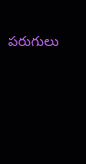పరుగులు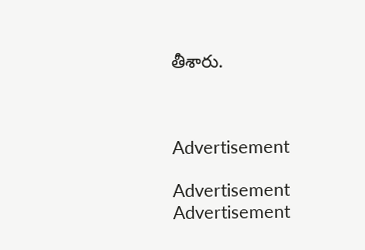తీశారు.



Advertisement

Advertisement
Advertisement